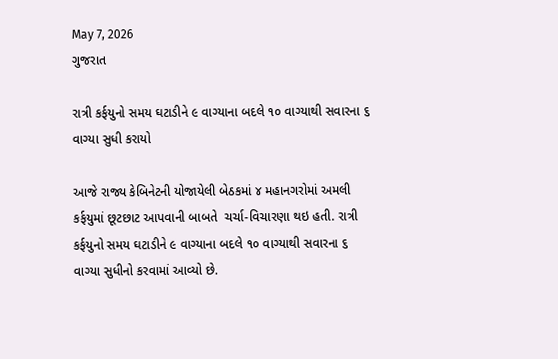May 7, 2026
ગુજરાત

રાત્રી કર્ફયુનો સમય ઘટાડીને ૯ વાગ્યાના બદલે ૧૦ વાગ્યાથી સવારના ૬ વાગ્યા સુધી કરાયો

આજે રાજ્ય કેબિનેટની યોજાયેલી બેઠકમાં ૪ મહાનગરોમાં અમલી કર્ફયુમાં છૂટછાટ આપવાની બાબતે  ચર્ચા-વિચારણા થઇ હતી. રાત્રી કર્ફયુનો સમય ઘટાડીને ૯ વાગ્યાના બદલે ૧૦ વાગ્યાથી સવારના ૬ વાગ્યા સુધીનો કરવામાં આવ્યો છે.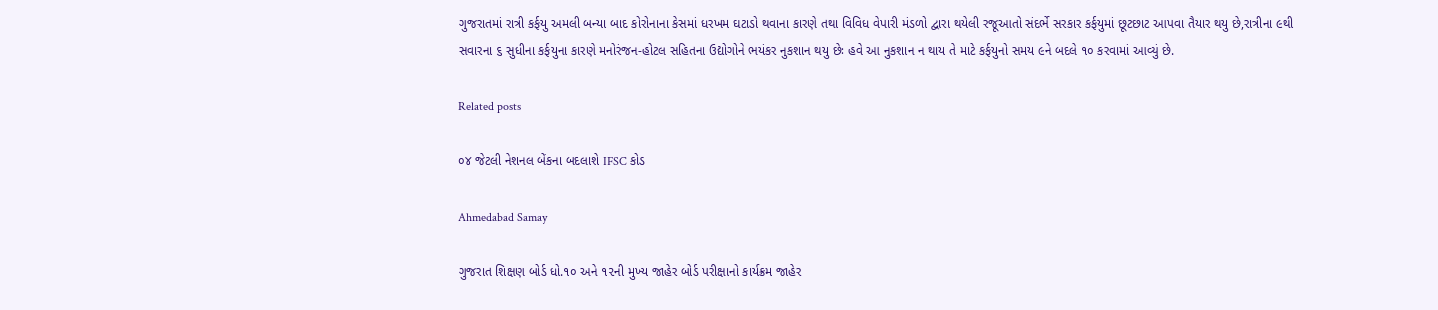ગુજરાતમાં રાત્રી કર્ફયુ અમલી બન્યા બાદ કોરોનાના કેસમાં ધરખમ ઘટાડો થવાના કારણે તથા વિવિધ વેપારી મંડળો દ્વારા થયેલી રજૂઆતો સંદર્ભે સરકાર કર્ફયુમાં છૂટછાટ આપવા તૈયાર થયુ છે,રાત્રીના ૯થી સવારના ૬ સુધીના કર્ફયુના કારણે મનોરંજન-હોટલ સહિતના ઉદ્યોગોને ભયંકર નુકશાન થયુ છેઃ હવે આ નુકશાન ન થાય તે માટે કર્ફયુનો સમય ૯ને બદલે ૧૦ કરવામાં આવ્યું છે.

Related posts

૦૪ જેટલી નેશનલ બેંકના બદલાશે IFSC કોડ

Ahmedabad Samay

ગુજરાત શિક્ષણ બોર્ડ ધો.૧૦ અને ૧૨ની મુખ્‍ય જાહેર બોર્ડ પરીક્ષાનો કાર્યક્રમ જાહેર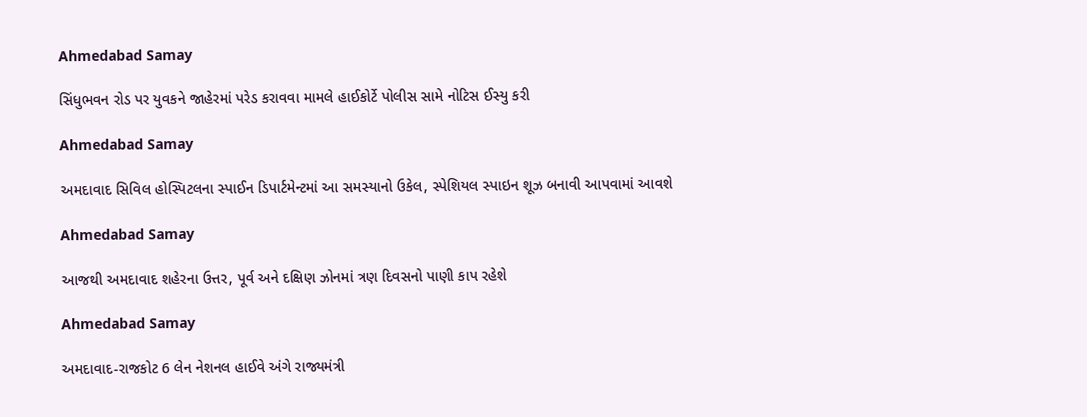Ahmedabad Samay

સિંધુભવન રોડ પર યુવકને જાહેરમાં પરેડ કરાવવા મામલે હાઈકોર્ટે પોલીસ સામે નોટિસ ઈસ્યુ કરી

Ahmedabad Samay

અમદાવાદ સિવિલ હોસ્પિટલના સ્પાઈન ડિપાર્ટમેન્ટમાં આ સમસ્યાનો ઉકેલ, સ્પેશિયલ સ્પાઇન શૂઝ બનાવી આપવામાં આવશે

Ahmedabad Samay

આજથી અમદાવાદ શહેરના ઉત્તર, પૂર્વ અને દક્ષિણ ઝોનમાં ત્રણ દિવસનો પાણી કાપ રહેશે

Ahmedabad Samay

અમદાવાદ-રાજકોટ 6 લેન નેશનલ હાઈવે અંગે રાજ્યમંત્રી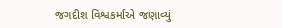જગદીશ વિશ્વકર્માએ જણાવ્યું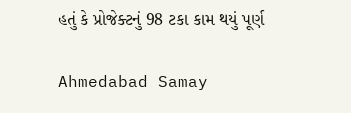હતું કે પ્રોજેક્ટનું 98 ટકા કામ થયું પૂર્ણ

Ahmedabad Samay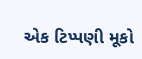એક ટિપ્પણી મૂકો